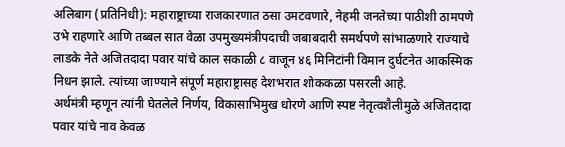अलिबाग (प्रतिनिधी): महाराष्ट्राच्या राजकारणात ठसा उमटवणारे, नेहमी जनतेच्या पाठीशी ठामपणे उभे राहणारे आणि तब्बल सात वेळा उपमुख्यमंत्रीपदाची जबाबदारी समर्थपणे सांभाळणारे राज्याचे लाडके नेते अजितदादा पवार यांचे काल सकाळी ८ वाजून ४६ मिनिटांनी विमान दुर्घटनेत आकस्मिक निधन झाले. त्यांच्या जाण्याने संपूर्ण महाराष्ट्रासह देशभरात शोककळा पसरली आहे.
अर्थमंत्री म्हणून त्यांनी घेतलेले निर्णय, विकासाभिमुख धोरणे आणि स्पष्ट नेतृत्वशैलीमुळे अजितदादा पवार यांचे नाव केवळ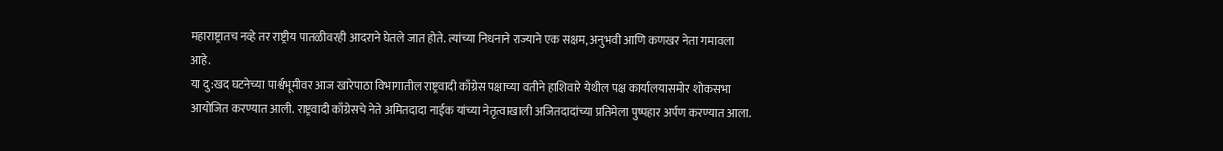महाराष्ट्रातच नव्हे तर राष्ट्रीय पातळीवरही आदराने घेतले जात होते. त्यांच्या निधनाने राज्याने एक सक्षम, अनुभवी आणि कणखर नेता गमावला आहे.
या दु:खद घटनेच्या पार्श्वभूमीवर आज खारेपाठा विभागातील राष्ट्रवादी काँग्रेस पक्षाच्या वतीने हाशिवारे येथील पक्ष कार्यालयासमोर शोकसभा आयोजित करण्यात आली. राष्ट्रवादी काँग्रेसचे नेते अमितदादा नाईक यांच्या नेतृत्वाखाली अजितदादांच्या प्रतिमेला पुष्पहार अर्पण करण्यात आला.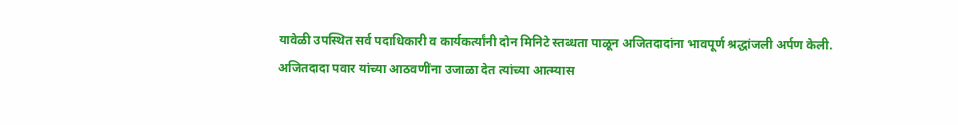यावेळी उपस्थित सर्व पदाधिकारी व कार्यकर्त्यांनी दोन मिनिटे स्तब्धता पाळून अजितदादांना भावपूर्ण श्रद्धांजली अर्पण केली.
अजितदादा पवार यांच्या आठवणींना उजाळा देत त्यांच्या आत्म्यास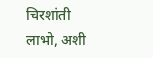चिरशांती लाभो, अशी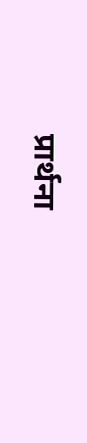प्रार्थना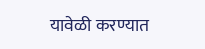यावेळी करण्यात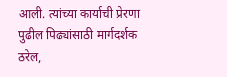आली. त्यांच्या कार्याची प्रेरणा पुढील पिढ्यांसाठी मार्गदर्शक ठरेल,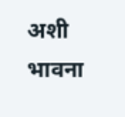अशी भावना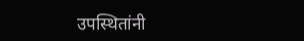उपस्थितांनी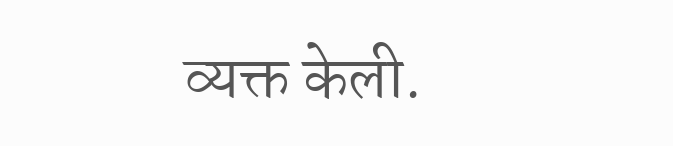व्यक्त केली.